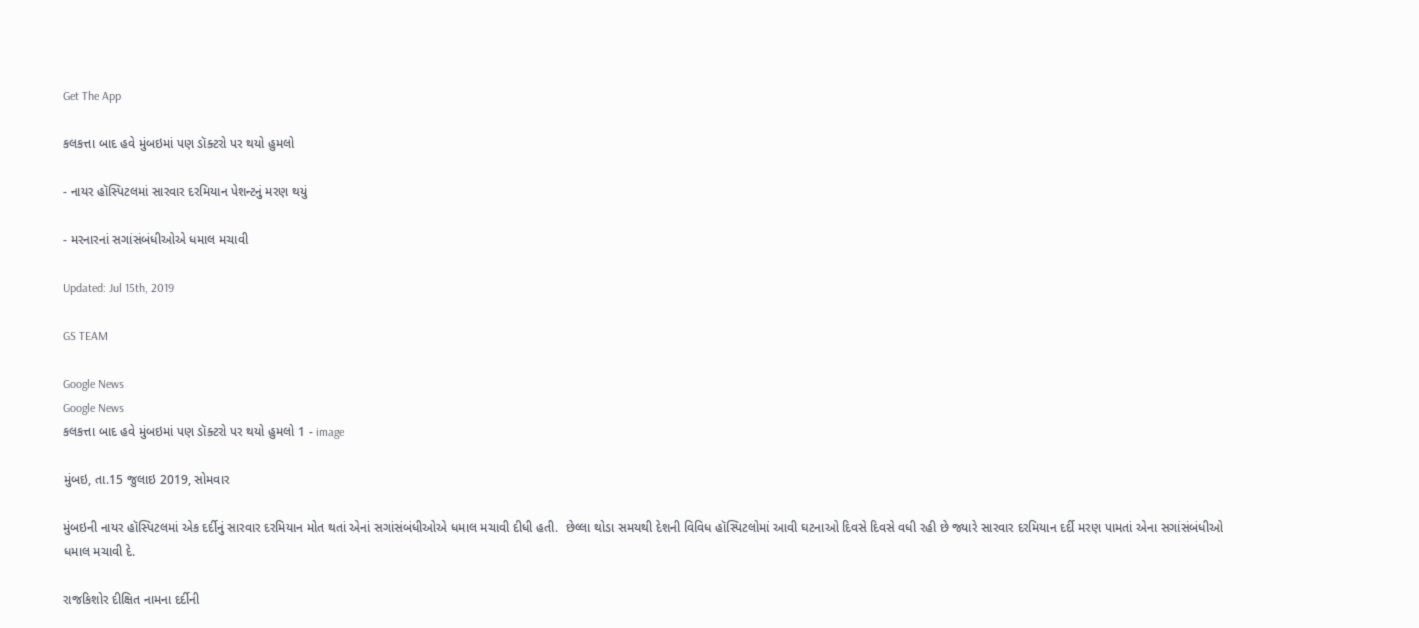Get The App

કલકત્તા બાદ હવે મુંબઇમાં પણ ડૉક્ટરો પર થયો હુમલો

- નાયર હૉસ્પિટલમાં સારવાર દરમિયાન પેશન્ટનું મરણ થયું

- મરનારનાં સગાંસંબંધીઓએ ધમાલ મચાવી

Updated: Jul 15th, 2019

GS TEAM

Google News
Google News
કલકત્તા બાદ હવે મુંબઇમાં પણ ડૉક્ટરો પર થયો હુમલો 1 - image

મુંબઇ, તા.15 જુલાઇ 2019, સોમવાર

મુંબઇની નાયર હૉસ્પિટલમાં એક દર્દીનું સારવાર દરમિયાન મોત થતાં એનાં સગાંસંબંધીઓએ ધમાલ મચાવી દીધી હતી.  છેલ્લા થોડા સમયથી દેશની વિવિધ હૉસ્પિટલોમાં આવી ઘટનાઓ દિવસે દિવસે વધી રહી છે જ્યારે સારવાર દરમિયાન દર્દી મરણ પામતાં એના સગાંસંબંધીઓ ધમાલ મચાવી દે.

રાજકિશોર દીક્ષિત નામના દર્દીની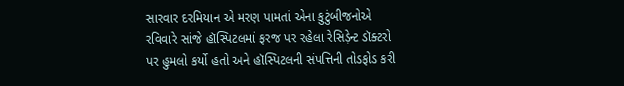સારવાર દરમિયાન એ મરણ પામતાં એના કુટુંબીજનોએ રવિવારે સાંજે હૉસ્પિટલમાં ફરજ પર રહેલા રેસિડ઼ેન્ટ ડૉક્ટરો પર હુમલો કર્યો હતો અને હૉસ્પિટલની સંપત્તિની તોડફોડ કરી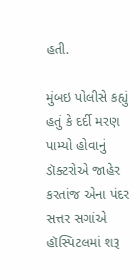હતી.

મુંબઇ પોલીસે કહ્યું હતું કે દર્દી મરણ પામ્યો હોવાનું ડૉક્ટરોએ જાહેર કરતાંજ એના પંદર સત્તર સગાંએ હૉસ્પિટલમાં શરૂ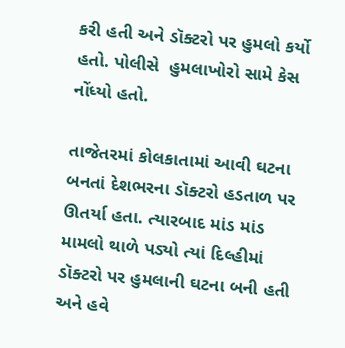કરી હતી અને ડૉક્ટરો પર હુમલો કર્યો હતો. પોલીસે  હુમલાખોરો સામે કેસ નોંધ્યો હતો.

તાજેતરમાં કોલકાતામાં આવી ઘટના બનતાં દેશભરના ડૉક્ટરો હડતાળ પર ઊતર્યા હતા. ત્યારબાદ માંડ માંડ મામલો થાળે પડ્યો ત્યાં દિલ્હીમાં ડૉક્ટરો પર હુમલાની ઘટના બની હતી અને હવે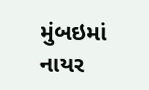મુંબઇમાં નાયર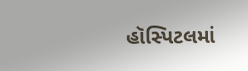હૉસ્પિટલમાં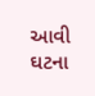આવી ઘટના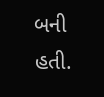બની હતી.